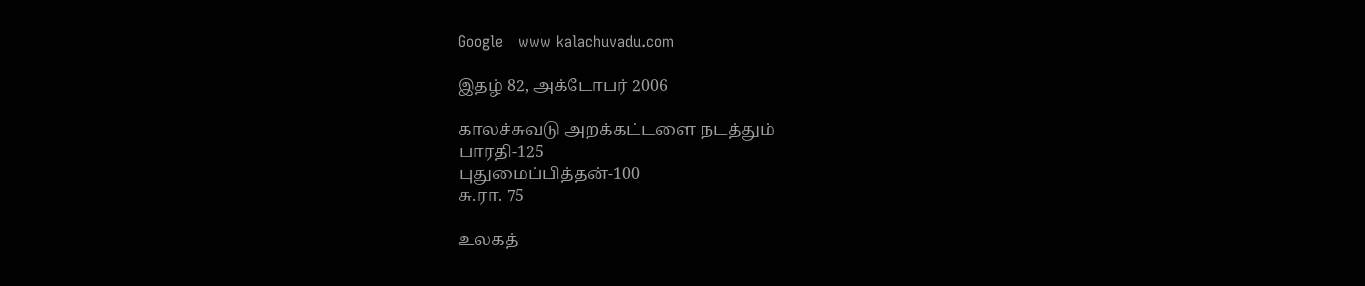Google   www kalachuvadu.com

இதழ் 82, அக்டோபர் 2006

காலச்சுவடு அறக்கட்டளை நடத்தும்
பாரதி-125
புதுமைப்பித்தன்-100
சு.ரா. 75

உலகத்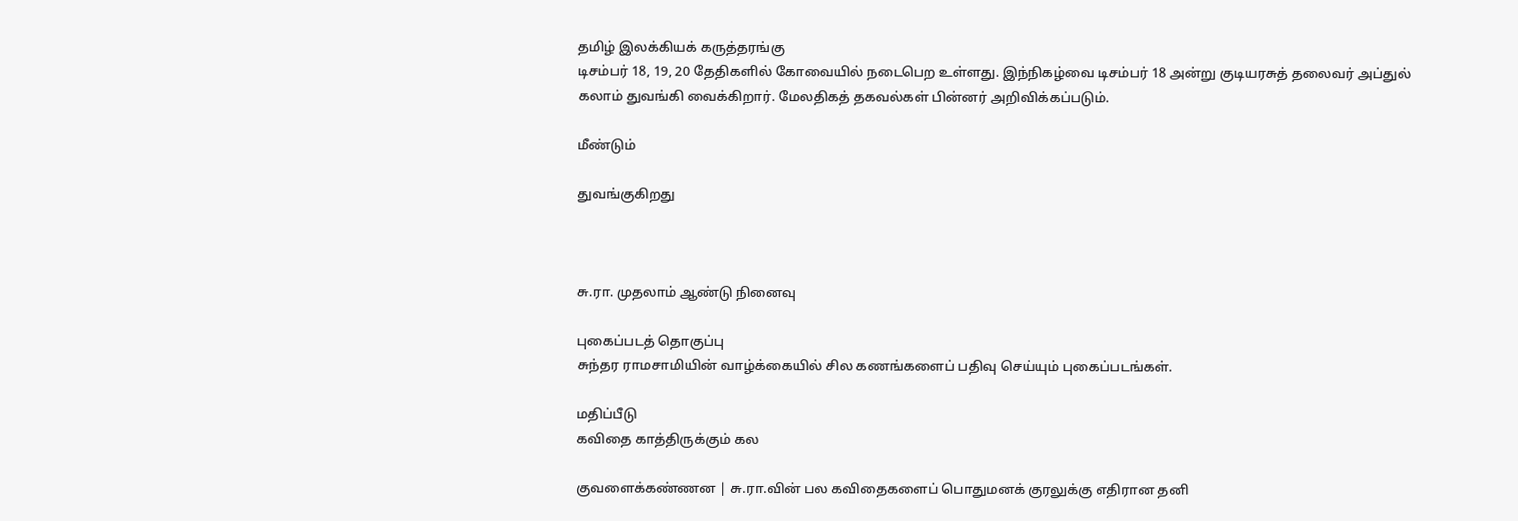தமிழ் இலக்கியக் கருத்தரங்கு
டிசம்பர் 18, 19, 20 தேதிகளில் கோவையில் நடைபெற உள்ளது. இந்நிகழ்வை டிசம்பர் 18 அன்று குடியரசுத் தலைவர் அப்துல் கலாம் துவங்கி வைக்கிறார். மேலதிகத் தகவல்கள் பின்னர் அறிவிக்கப்படும்.

மீண்டும்

துவங்குகிறது



சு.ரா. முதலாம் ஆண்டு நினைவு

புகைப்படத் தொகுப்பு
சுந்தர ராமசாமியின் வாழ்க்கையில் சில கணங்களைப் பதிவு செய்யும் புகைப்படங்கள்.

மதிப்பீடு
கவிதை காத்திருக்கும் கல

குவளைக்கண்ணன | சு.ரா.வின் பல கவிதைகளைப் பொதுமனக் குரலுக்கு எதிரான தனி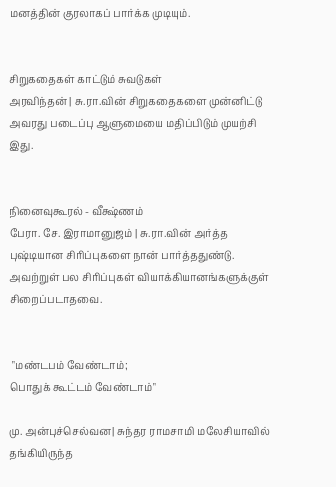மனத்தின் குரலாகப் பார்க்க முடியும்.


சிறுகதைகள் காட்டும் சுவடுகள்
அரவிந்தன் | சு.ரா.வின் சிறுகதைகளை முன்னிட்டு அவரது படைப்பு ஆளுமையை மதிப்பிடும் முயற்சி இது.


நினைவுகூரல் - வீக்ஷ்ணம்
பேரா. சே. இராமானுஜம் | சு.ரா.வின் அர்த்த புஷ்டியான சிரிப்புகளை நான் பார்த்ததுண்டு. அவற்றுள் பல சிரிப்புகள் வியாக்கியானங்களுக்குள் சிறைப்படாதவை.


 "மண்டபம் வேண்டாம்;
பொதுக் கூட்டம் வேண்டாம்"

மு. அன்புச்செல்வன| சுந்தர ராமசாமி மலேசியாவில் தங்கியிருந்த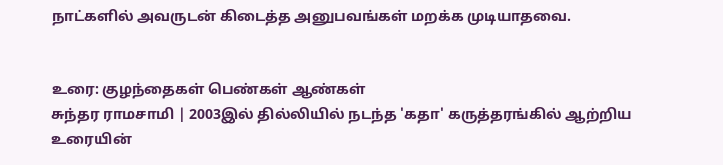நாட்களில் அவருடன் கிடைத்த அனுபவங்கள் மறக்க முடியாதவை.


உரை: குழந்தைகள் பெண்கள் ஆண்கள்
சுந்தர ராமசாமி | 2003இல் தில்லியில் நடந்த 'கதா' கருத்தரங்கில் ஆற்றிய உரையின்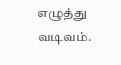எழுத்து வடிவம்.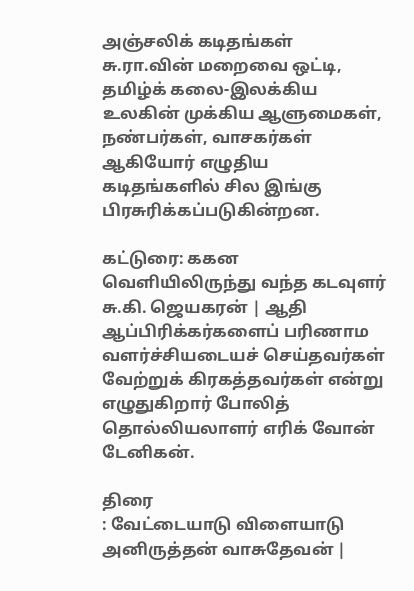அஞ்சலிக் கடிதங்கள்
சு.ரா.வின் மறைவை ஒட்டி, தமிழ்க் கலை-இலக்கிய உலகின் முக்கிய ஆளுமைகள், நண்பர்கள், வாசகர்கள் ஆகியோர் எழுதிய கடிதங்களில் சில இங்கு பிரசுரிக்கப்படுகின்றன.

கட்டுரை: ககன வெளியிலிருந்து வந்த கடவுளர்
சு.கி. ஜெயகரன் | ஆதி ஆப்பிரிக்கர்களைப் பரிணாம வளர்ச்சியடையச் செய்தவர்கள் வேற்றுக் கிரகத்தவர்கள் என்று எழுதுகிறார் போலித் தொல்லியலாளர் எரிக் வோன் டேனிகன்.

திரை
: வேட்டையாடு விளையாடு
அனிருத்தன் வாசுதேவன் |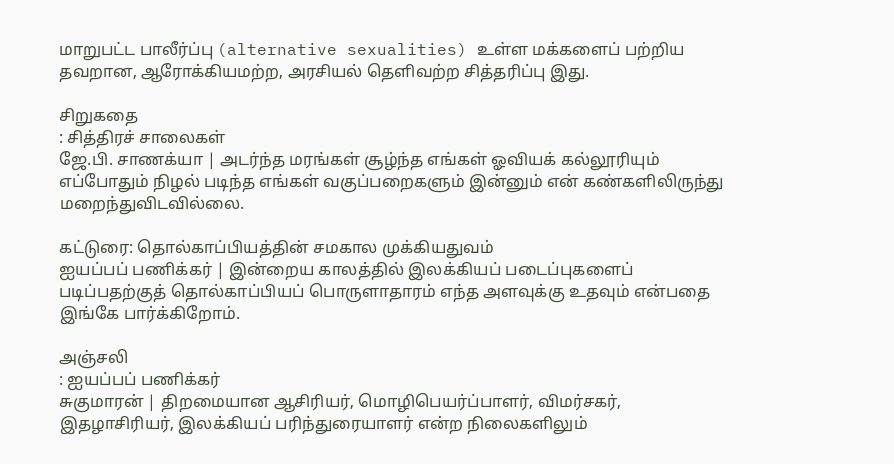மாறுபட்ட பாலீர்ப்பு (alternative sexualities) உள்ள மக்களைப் பற்றிய தவறான, ஆரோக்கியமற்ற, அரசியல் தெளிவற்ற சித்தரிப்பு இது.

சிறுகதை
: சித்திரச் சாலைகள்
ஜே.பி. சாணக்யா | அடர்ந்த மரங்கள் சூழ்ந்த எங்கள் ஓவியக் கல்லூரியும் எப்போதும் நிழல் படிந்த எங்கள் வகுப்பறைகளும் இன்னும் என் கண்களிலிருந்து மறைந்துவிடவில்லை.

கட்டுரை: தொல்காப்பியத்தின் சமகால முக்கியதுவம்
ஐயப்பப் பணிக்கர் | இன்றைய காலத்தில் இலக்கியப் படைப்புகளைப் படிப்பதற்குத் தொல்காப்பியப் பொருளாதாரம் எந்த அளவுக்கு உதவும் என்பதை இங்கே பார்க்கிறோம்.

அஞ்சலி
: ஐயப்பப் பணிக்கர்
சுகுமாரன் | திறமையான ஆசிரியர், மொழிபெயர்ப்பாளர், விமர்சகர், இதழாசிரியர், இலக்கியப் பரிந்துரையாளர் என்ற நிலைகளிலும்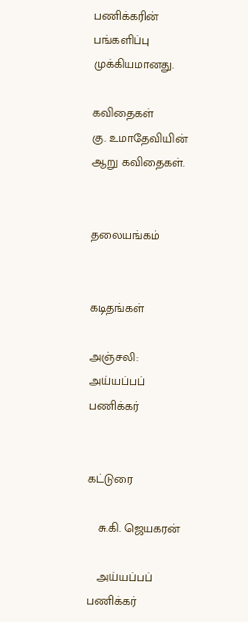பணிக்கரின் பங்களிப்பு முக்கியமானது.

கவிதைகள்
கு. உமாதேவியின் ஆறு கவிதைகள்.


தலையங்கம்


கடிதங்கள்

அஞ்சலி: அய்யப்பப் பணிக்கர்


கட்டுரை

   சு.கி. ஜெயகரன்

   அய்யப்பப் பணிக்கர்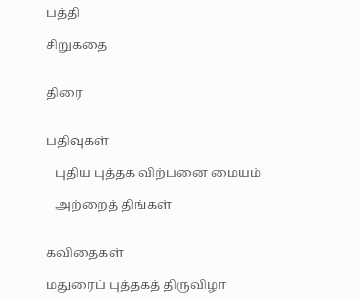பத்தி

சிறுகதை


திரை


பதிவுகள்

   புதிய புத்தக விற்பனை மையம்

   அற்றைத் திங்கள்


கவிதைகள்

மதுரைப் புத்தகத் திருவிழா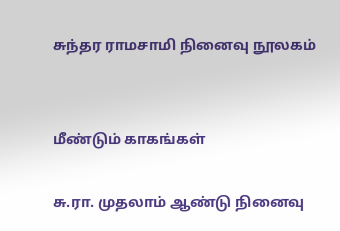சுந்தர ராமசாமி நினைவு நூலகம்


மீண்டும் காகங்கள்

சு.ரா. முதலாம் ஆண்டு நினைவு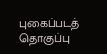புகைப்படத் தொகுப்பு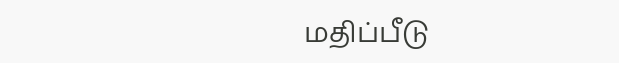மதிப்பீடு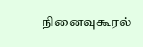நினைவுகூரல்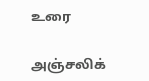உரை

அஞ்சலிக்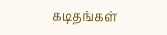கடிதங்கள்